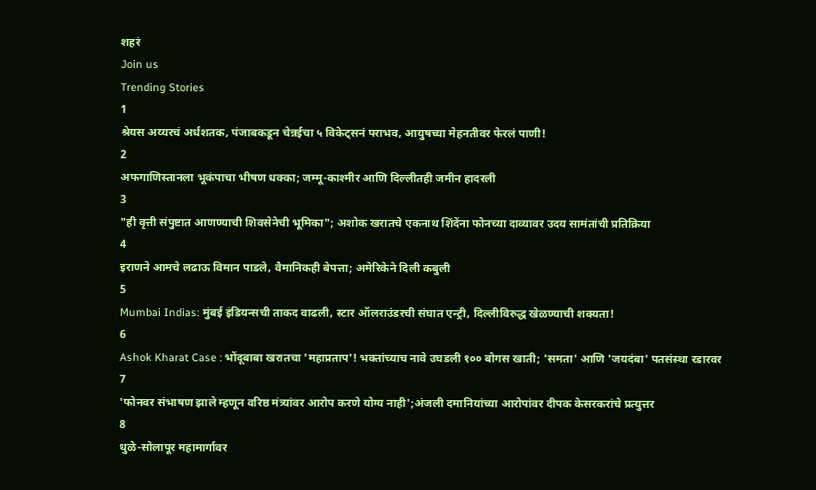शहरं
Join us
Trending Stories
1
श्रेयस अय्यरचं अर्धशतक, पंजाबकडून चेन्नईचा ५ विकेट्सनं पराभव, आयुषच्या मेहनतीवर फेरलं पाणी!
2
अफगाणिस्तानला भूकंपाचा भीषण धक्का; जम्मू-काश्मीर आणि दिल्लीतही जमीन हादरली
3
"ही वृत्ती संपुष्टात आणण्याची शिवसेनेची भूमिका"; अशोक खरातचे एकनाथ शिंदेंना फोनच्या दाव्यावर उदय सामंतांची प्रतिक्रिया
4
इराणने आमचे लढाऊ विमान पाडले, वैमानिकही बेपत्ता; अमेरिकेने दिली कबुली
5
Mumbai Indias: मुंबई इंडियन्सची ताकद वाढली, स्टार ऑलराउंडरची संघात एन्ट्री, दिल्लीविरुद्ध खेळण्याची शक्यता!
6
Ashok Kharat Case : भोंदूबाबा खरातचा 'महाप्रताप'! भक्तांच्याच नावे उघडली १०० बोगस खाती; 'समता' आणि 'जयदंबा' पतसंस्था रडारवर
7
'फोनवर संभाषण झाले म्हणून वरिष्ठ मंत्र्यांवर आरोप करणे योग्य नाही';अंजली दमानियांच्या आरोपांवर दीपक केसरकरांचे प्रत्युत्तर
8
धुळे-सोलापूर महामार्गावर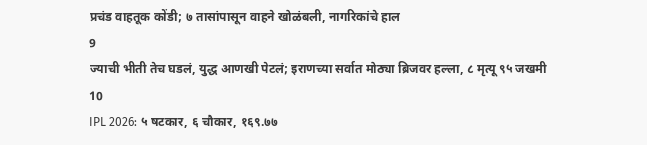प्रचंड वाहतूक कोंडी; ७ तासांपासून वाहने खोळंबली, नागरिकांचे हाल
9
ज्याची भीती तेच घडलं, युद्ध आणखी पेटलं; इराणच्या सर्वात मोठ्या ब्रिजवर हल्ला, ८ मृत्यू ९५ जखमी
10
IPL 2026: ५ षटकार, ६ चौकार, १६९.७७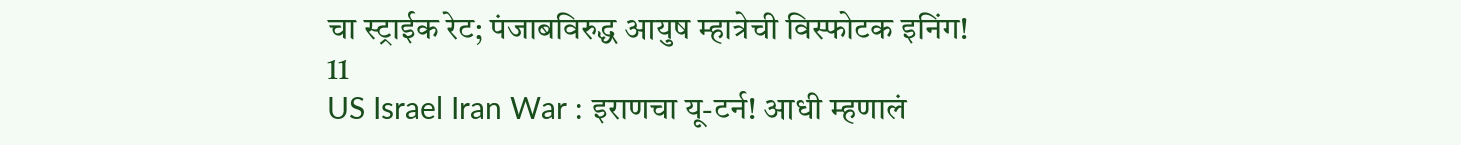चा स्ट्राईक रेट; पंजाबविरुद्ध आयुष म्हात्रेची विस्फोटक इनिंग!
11
US Israel Iran War : इराणचा यू-टर्न! आधी म्हणालं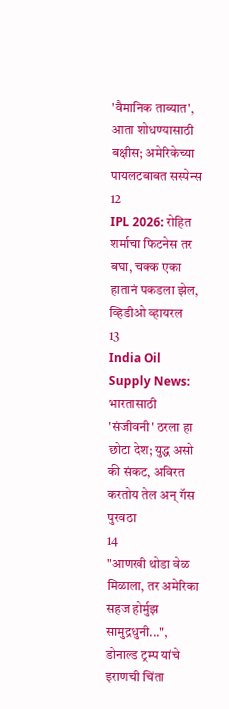'वैमानिक ताब्यात', आता शोधण्यासाठी बक्षीस; अमेरिकेच्या पायलटबाबत सस्पेन्स
12
IPL 2026: रोहित शर्माचा फिटनेस तर बघा, चक्क एका हातानं पकडला झेल, व्हिडीओ व्हायरल
13
India Oil Supply News: भारतासाठी 'संजीवनी' ठरला हा छोटा देश; युद्ध असो की संकट, अविरत करतोय तेल अन् गॅस पुरवठा
14
"आणखी थोडा वेळ मिळाला, तर अमेरिका सहज होर्मुझ सामुद्रधुनी...", डोनाल्ड ट्रम्प यांचे इराणची चिंता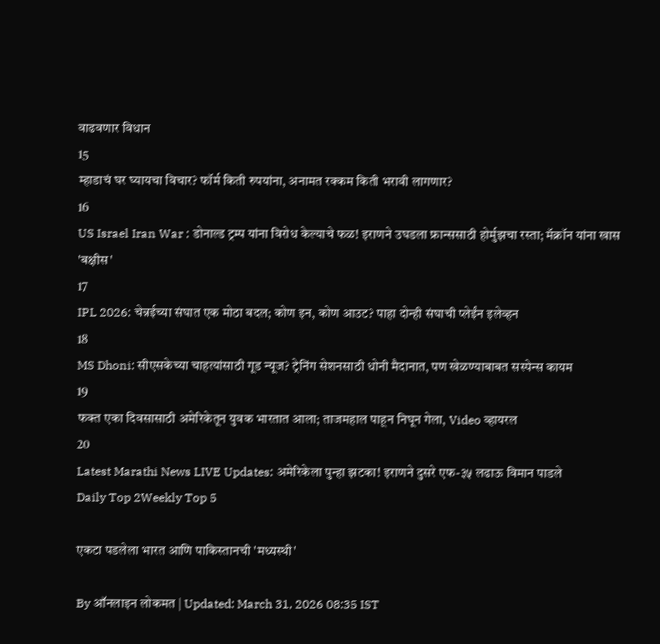वाढवणार विधान
15
म्हाडाचं घर घ्यायचा विचार? फॉर्म किती रुपयांना, अनामत रक्कम किती भरावी लागणार?
16
US Israel Iran War : डोनाल्ड ट्रम्प यांना विरोध केल्याचे फळ! इराणने उघडला फ्रान्ससाठी होर्मुझचा रस्ता; मॅक्रॉन यांना खास 'बक्षीस'
17
IPL 2026: चेन्नईच्या संघात एक मोठा बदल; कोण इन, कोण आउट? पाहा दोन्ही संघाची प्लेईंन इलेव्हन
18
MS Dhoni: सीएसकेच्या चाहत्यांसाठी गूड न्यूज? ट्रेनिंग सेशनसाठी धोनी मैदानात, पण खेळण्याबाबत सस्पेन्स कायम
19
फक्त एका दिवसासाठी अमेरिकेतून युवक भारतात आला; ताजमहाल पाहून निघून गेला, Video व्हायरल
20
Latest Marathi News LIVE Updates: अमेरिकेला पुन्हा झटका! इराणने दुसरे एफ-३५ लढाऊ विमान पाडले
Daily Top 2Weekly Top 5

एकटा पडलेला भारत आणि पाकिस्तानची 'मध्यस्थी'

By ऑनलाइन लोकमत | Updated: March 31, 2026 08:35 IST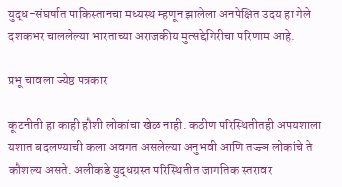युद्ध-संघर्षात पाकिस्तानचा मध्यस्थ म्हणून झालेला अनपेक्षित उदय हा गेले दशकभर चाललेल्या भारताच्या अराजकीय मुत्सद्देगिरीचा परिणाम आहे.

प्रभू चावला ज्येष्ठ पत्रकार

कूटनीती हा काही हौशी लोकांचा खेळ नाही. कठीण परिस्थितीतही अपयशाला यशात बदलण्याची कला अवगत असलेल्या अनुभवी आणि तज्ज्ञ लोकांचे ते कौशल्य असते. अलीकडे युद्धग्रस्त परिस्थितीत जागतिक स्तरावर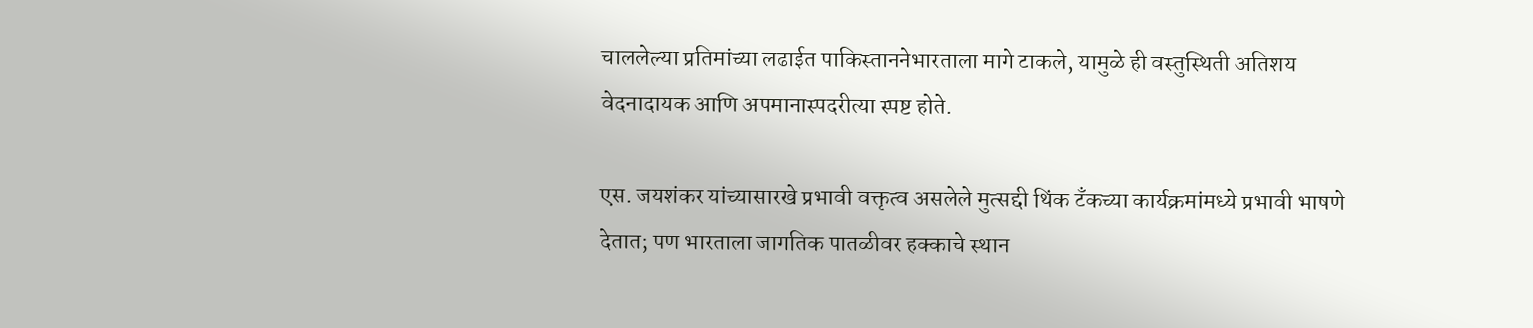चाललेल्या प्रतिमांच्या लढाईत पाकिस्ताननेभारताला मागे टाकले, यामुळे ही वस्तुस्थिती अतिशय वेदनादायक आणि अपमानास्पदरीत्या स्पष्ट होते.

एस. जयशंकर यांच्यासारखे प्रभावी वक्तृत्व असलेले मुत्सद्दी थिंक टँकच्या कार्यक्रमांमध्ये प्रभावी भाषणे देतात; पण भारताला जागतिक पातळीवर हक्काचे स्थान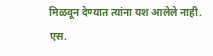मिळवून देण्यात त्यांना यश आलेले नाही. एस.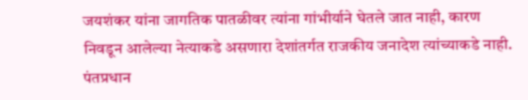जयशंकर यांना जागतिक पातळीवर त्यांना गांभीर्याने घेतले जात नाही, कारण निवडून आलेल्या नेत्याकडे असणारा देशांतर्गत राजकीय जनादेश त्यांच्याकडे नाही. पंतप्रधान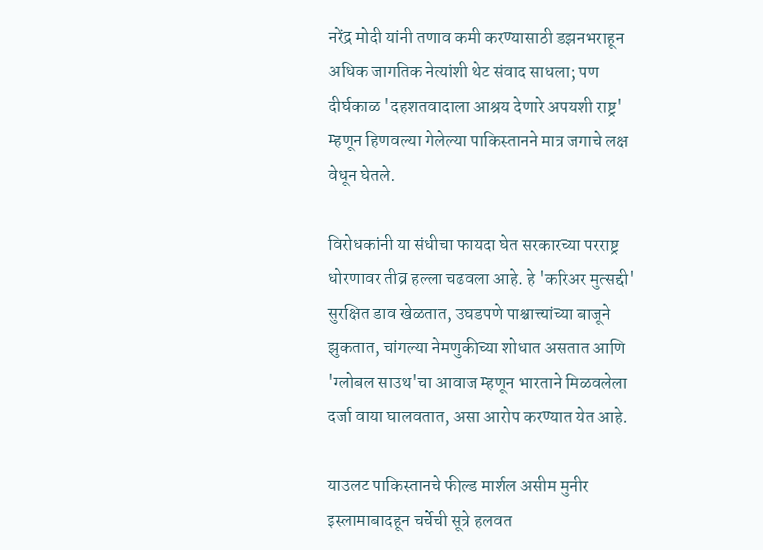नरेंद्र मोदी यांनी तणाव कमी करण्यासाठी डझनभराहून अधिक जागतिक नेत्यांशी थेट संवाद साधला; पण दीर्घकाळ 'दहशतवादाला आश्रय देणारे अपयशी राष्ट्र' म्हणून हिणवल्या गेलेल्या पाकिस्तानने मात्र जगाचे लक्ष वेधून घेतले.

विरोधकांनी या संधीचा फायदा घेत सरकारच्या परराष्ट्र धोरणावर तीव्र हल्ला चढवला आहे. हे 'करिअर मुत्सद्दी' सुरक्षित डाव खेळतात, उघडपणे पाश्चात्त्यांच्या बाजूने झुकतात, चांगल्या नेमणुकीच्या शोधात असतात आणि 'ग्लोबल साउथ'चा आवाज म्हणून भारताने मिळवलेला दर्जा वाया घालवतात, असा आरोप करण्यात येत आहे.

याउलट पाकिस्तानचे फील्ड मार्शल असीम मुनीर इस्लामाबादहून चर्चेची सूत्रे हलवत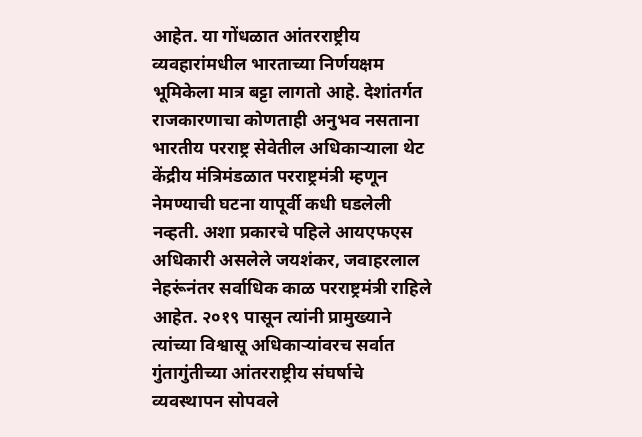आहेत. या गोंधळात आंतरराष्ट्रीय व्यवहारांमधील भारताच्या निर्णयक्षम भूमिकेला मात्र बट्टा लागतो आहे. देशांतर्गत राजकारणाचा कोणताही अनुभव नसताना भारतीय परराष्ट्र सेवेतील अधिकाऱ्याला थेट केंद्रीय मंत्रिमंडळात परराष्ट्रमंत्री म्हणून नेमण्याची घटना यापूर्वी कधी घडलेली नव्हती. अशा प्रकारचे पहिले आयएफएस अधिकारी असलेले जयशंकर, जवाहरलाल नेहरूंनंतर सर्वाधिक काळ परराष्ट्रमंत्री राहिले आहेत. २०१९ पासून त्यांनी प्रामुख्याने त्यांच्या विश्वासू अधिकाऱ्यांवरच सर्वात गुंतागुंतीच्या आंतरराष्ट्रीय संघर्षाचे व्यवस्थापन सोपवले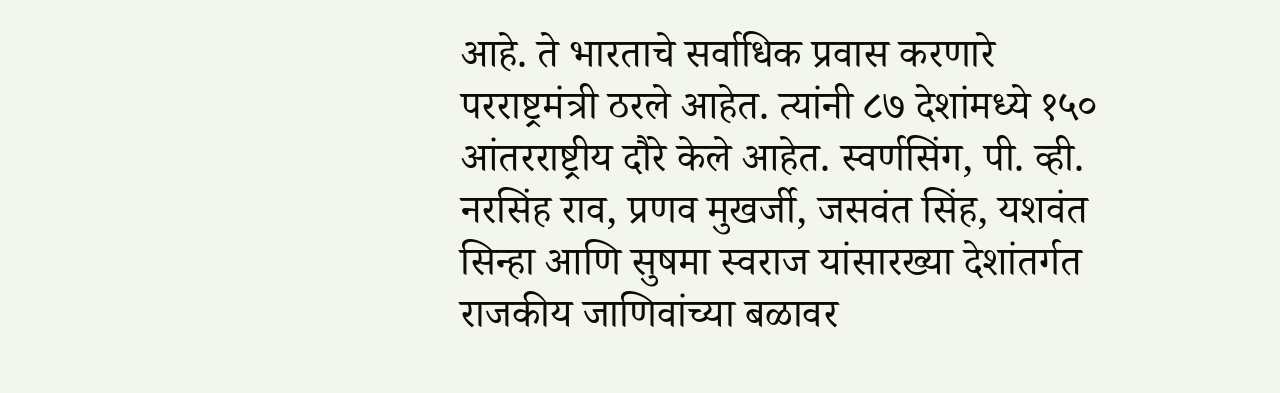आहे. ते भारताचे सर्वाधिक प्रवास करणारे परराष्ट्रमंत्री ठरले आहेत. त्यांनी ८७ देशांमध्ये १५० आंतरराष्ट्रीय दौरे केले आहेत. स्वर्णसिंग, पी. व्ही. नरसिंह राव, प्रणव मुखर्जी, जसवंत सिंह, यशवंत सिन्हा आणि सुषमा स्वराज यांसारख्या देशांतर्गत राजकीय जाणिवांच्या बळावर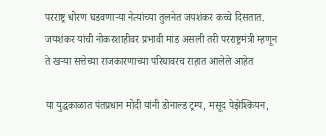परराष्ट्र धोरण घडवणाऱ्या नेत्यांच्या तुलनेत जयशंकर कच्चे दिसतात. जयशंकर यांची नोकरशाहीवर प्रभावी मांड असली तरी परराष्ट्रमंत्री म्हणून ते खऱ्या सत्तेच्या राजकारणाच्या परिघावरच राहात आलेले आहेत

या युद्धकाळात पंतप्रधान मोदी यांनी डोनाल्ड ट्रम्प, मसूद पेझेश्कियन,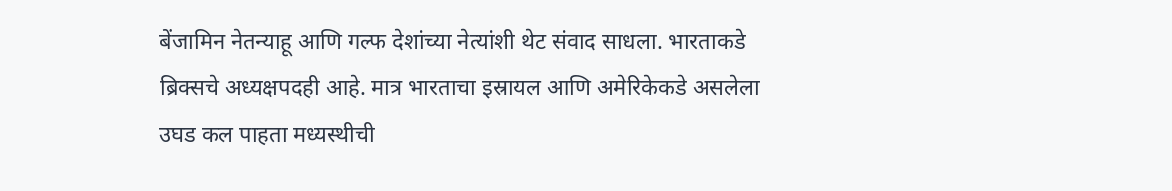बेंजामिन नेतन्याहू आणि गल्फ देशांच्या नेत्यांशी थेट संवाद साधला. भारताकडे ब्रिक्सचे अध्यक्षपदही आहे. मात्र भारताचा इस्रायल आणि अमेरिकेकडे असलेला उघड कल पाहता मध्यस्थीची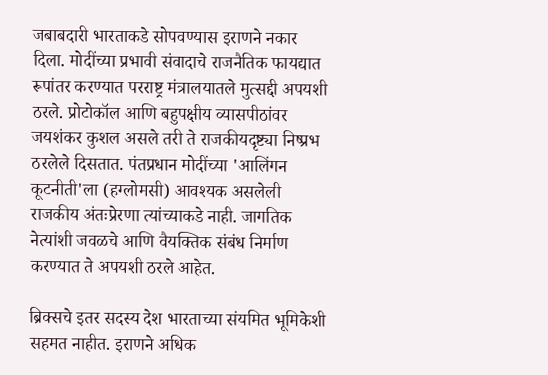जबाबदारी भारताकडे सोपवण्यास इराणने नकार दिला. मोदींच्या प्रभावी संवादाचे राजनैतिक फायद्यात रूपांतर करण्यात परराष्ट्र मंत्रालयातले मुत्सद्दी अपयशी ठरले. प्रोटोकॉल आणि बहुपक्षीय व्यासपीठांवर जयशंकर कुशल असले तरी ते राजकीयदृष्ट्या निष्प्रभ ठरलेले दिसतात. पंतप्रधान मोदींच्या 'आलिंगन कूटनीती'ला (हग्लोमसी) आवश्यक असलेली राजकीय अंतःप्रेरणा त्यांच्याकडे नाही. जागतिक नेत्यांशी जवळचे आणि वैयक्तिक संबंध निर्माण करण्यात ते अपयशी ठरले आहेत.

ब्रिक्सचे इतर सदस्य देश भारताच्या संयमित भूमिकेशी सहमत नाहीत. इराणने अधिक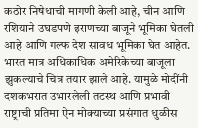कठोर निषेधाची मागणी केली आहे, चीन आणि रशियाने उघडपणे इराणच्या बाजूने भूमिका घेतली आहे आणि गल्फ देश सावध भूमिका घेत आहेत. भारत मात्र अधिकाधिक अमेरिकेच्या बाजूला झुकल्याचे चित्र तयार झाले आहे. यामुळे मोदींनी दशकभरात उभारलेली तटस्थ आणि प्रभावी राष्ट्राची प्रतिमा ऐन मोक्याच्या प्रसंगात धुळीस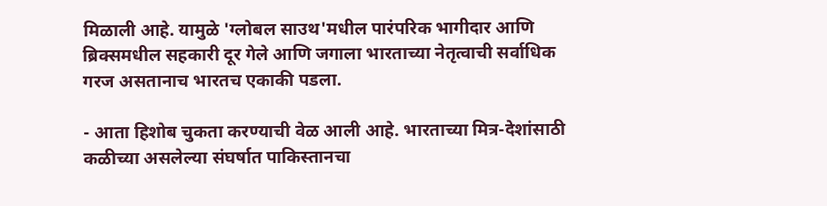मिळाली आहे. यामुळे 'ग्लोबल साउथ'मधील पारंपरिक भागीदार आणि ब्रिक्समधील सहकारी दूर गेले आणि जगाला भारताच्या नेतृत्वाची सर्वाधिक गरज असतानाच भारतच एकाकी पडला.

- आता हिशोब चुकता करण्याची वेळ आली आहे. भारताच्या मित्र-देशांसाठी कळीच्या असलेल्या संघर्षात पाकिस्तानचा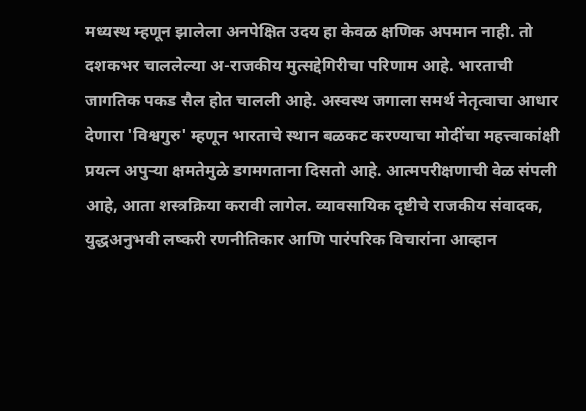मध्यस्थ म्हणून झालेला अनपेक्षित उदय हा केवळ क्षणिक अपमान नाही. तो दशकभर चाललेल्या अ-राजकीय मुत्सद्देगिरीचा परिणाम आहे. भारताची जागतिक पकड सैल होत चालली आहे. अस्वस्थ जगाला समर्थ नेतृत्वाचा आधार देणारा 'विश्वगुरु' म्हणून भारताचे स्थान बळकट करण्याचा मोदींचा महत्त्वाकांक्षी प्रयत्न अपुऱ्या क्षमतेमुळे डगमगताना दिसतो आहे. आत्मपरीक्षणाची वेळ संपली आहे, आता शस्त्रक्रिया करावी लागेल. व्यावसायिक दृष्टीचे राजकीय संवादक, युद्धअनुभवी लष्करी रणनीतिकार आणि पारंपरिक विचारांना आव्हान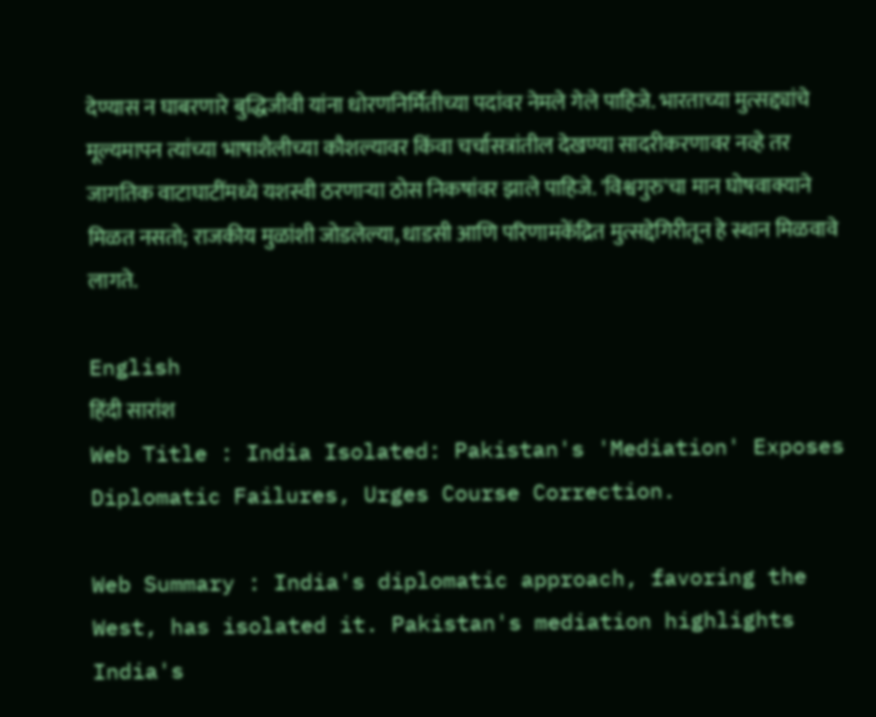देण्यास न घाबरणारे बुद्धिजीवी यांना धोरणनिर्मितीच्या पदांवर नेमले गेले पाहिजे. भारताच्या मुत्सद्द्यांचे मूल्यमापन त्यांच्या भाषाशैलीच्या कौशल्यावर किंवा चर्चासत्रांतील देखण्या सादरीकरणावर नव्हे तर जागतिक वाटाघाटींमध्ये यशस्वी ठरणाऱ्या ठोस निकषांवर झाले पाहिजे. 'विश्वगुरु'चा मान घोषवाक्याने मिळत नसतो; राजकीय मुळांशी जोडलेल्या, धाडसी आणि परिणामकेंद्रित मुत्सद्देगिरीतून हे स्थान मिळवावे लागते.

English
हिंदी सारांश
Web Title : India Isolated: Pakistan's 'Mediation' Exposes Diplomatic Failures, Urges Course Correction.

Web Summary : India's diplomatic approach, favoring the West, has isolated it. Pakistan's mediation highlights India's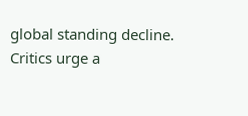global standing decline. Critics urge a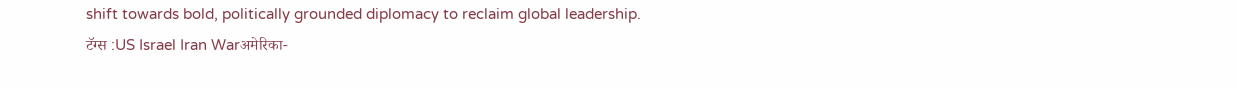shift towards bold, politically grounded diplomacy to reclaim global leadership.
टॅग्स :US Israel Iran Warअमेरिका-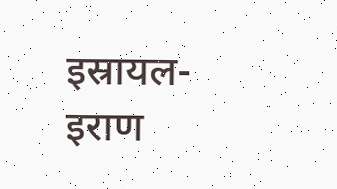इस्रायल-इराण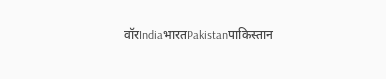वॉरIndiaभारतPakistanपाकिस्तान